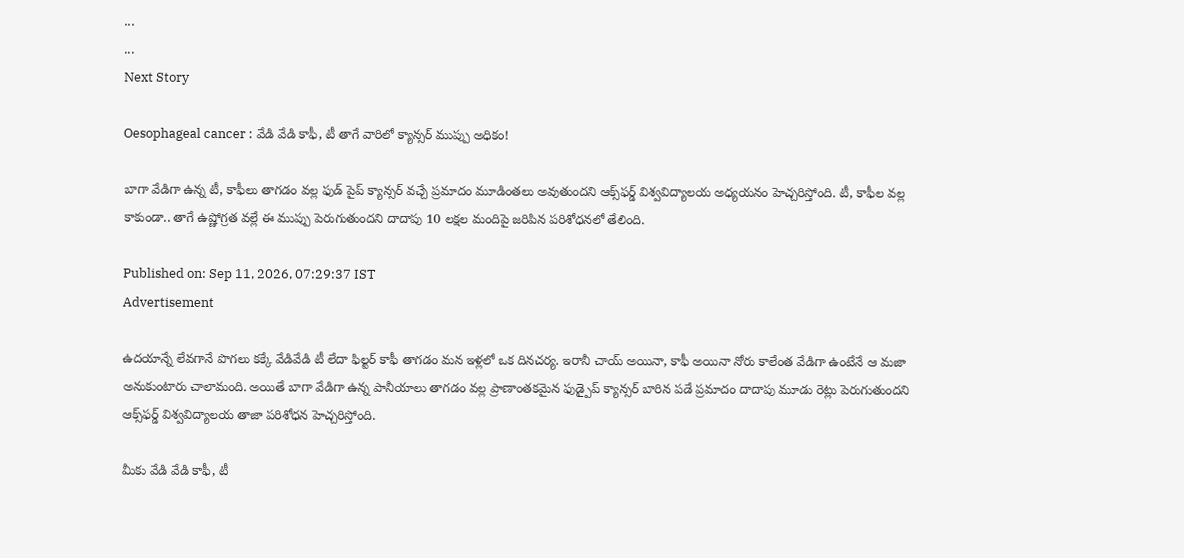...
...
Next Story

Oesophageal cancer : వేడి వేడి కాఫీ, టీ తాగే వారిలో క్యాన్సర్ ముప్పు అధికం!

బాగా వేడిగా ఉన్న టీ, కాఫీలు తాగడం వల్ల ఫుడ్ పైప్ క్యాన్సర్ వచ్చే ప్రమాదం మూడింతలు అవుతుందని ఆక్స్‌ఫర్డ్ విశ్వవిద్యాలయ అధ్యయనం హెచ్చరిస్తోంది. టీ, కాఫీల వల్ల కాకుండా.. తాగే ఉష్ణోగ్రత వల్లే ఈ ముప్పు పెరుగుతుందని దాదాపు 10 లక్షల మందిపై జరిపిన పరిశోధనలో తేలింది.

Published on: Sep 11, 2026, 07:29:37 IST
Advertisement

ఉదయాన్నే లేవగానే పొగలు కక్కే వేడివేడి టీ లేదా ఫిల్టర్ కాఫీ తాగడం మన ఇళ్లలో ఒక దినచర్య. ఇరానీ చాయ్ అయినా, కాఫీ అయినా నోరు కాలేంత వేడిగా ఉంటేనే ఆ మజా అనుకుంటారు చాలామంది. అయితే బాగా వేడిగా ఉన్న పానీయాలు తాగడం వల్ల ప్రాణాంతకమైన ఫుడ్పైప్ క్యాన్సర్ బారిన పడే ప్రమాదం దాదాపు మూడు రెట్లు పెరుగుతుందని ఆక్స్‌ఫర్డ్ విశ్వవిద్యాలయ తాజా పరిశోధన హెచ్చరిస్తోంది.

మీకు వేడి వేడి కాఫీ, టీ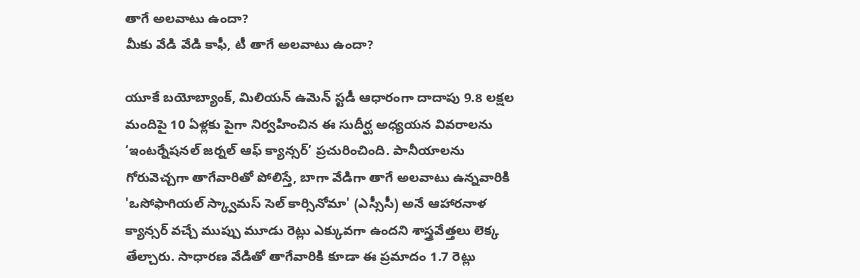తాగే అలవాటు ఉందా?
మీకు వేడి వేడి కాఫీ, టీ తాగే అలవాటు ఉందా?

యూకే బయోబ్యాంక్, మిలియన్ ఉమెన్ స్టడీ ఆధారంగా దాదాపు 9.8 లక్షల మందిపై 10 ఏళ్లకు పైగా నిర్వహించిన ఈ సుదీర్ఘ అధ్యయన వివరాలను ‘ఇంటర్నేషనల్ జర్నల్ ఆఫ్ క్యాన్సర్’ ప్రచురించింది. పానీయాలను గోరువెచ్చగా తాగేవారితో పోలిస్తే, బాగా వేడిగా తాగే అలవాటు ఉన్నవారికి 'ఒసోఫాగియల్ స్క్వామస్ సెల్ కార్సినోమా' (ఎస్సీసీ) అనే ఆహారనాళ క్యాన్సర్ వచ్చే ముప్పు మూడు రెట్లు ఎక్కువగా ఉందని శాస్త్రవేత్తలు లెక్క తేల్చారు. సాధారణ వేడితో తాగేవారికి కూడా ఈ ప్రమాదం 1.7 రెట్లు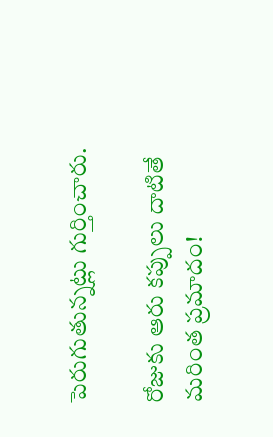పెరుగుతున్నట్లు గుర్తించారు.

రోజుకు ఆరు కప్పులు దాటితే మరింత ప్రమాదం!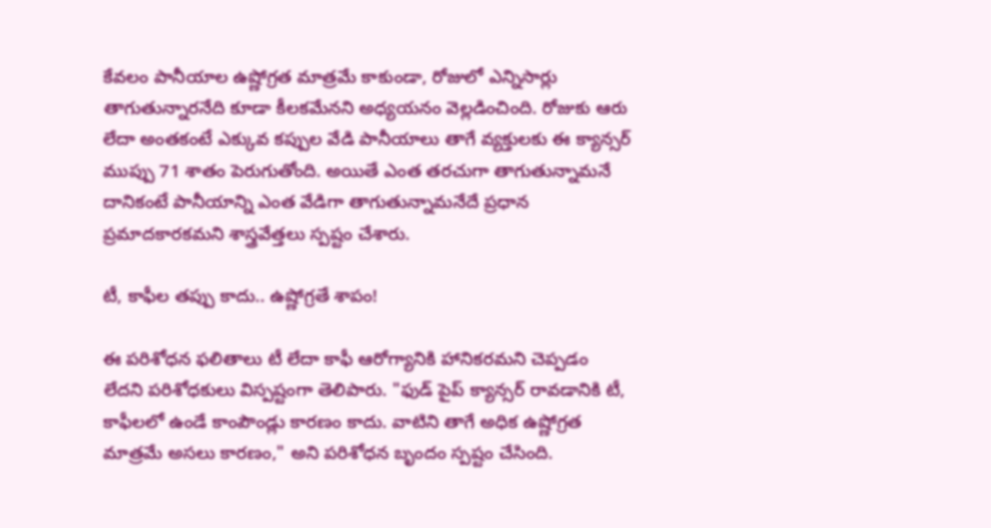కేవలం పానీయాల ఉష్ణోగ్రత మాత్రమే కాకుండా, రోజులో ఎన్నిసార్లు తాగుతున్నారనేది కూడా కీలకమేనని అధ్యయనం వెల్లడించింది. రోజుకు ఆరు లేదా అంతకంటే ఎక్కువ కప్పుల వేడి పానీయాలు తాగే వ్యక్తులకు ఈ క్యాన్సర్ ముప్పు 71 శాతం పెరుగుతోంది. అయితే ఎంత తరచుగా తాగుతున్నామనే దానికంటే పానీయాన్ని ఎంత వేడిగా తాగుతున్నామనేదే ప్రధాన ప్రమాదకారకమని శాస్త్రవేత్తలు స్పష్టం చేశారు.

టీ, కాఫీల తప్పు కాదు.. ఉష్ణోగ్రతే శాపం!

ఈ పరిశోధన ఫలితాలు టీ లేదా కాఫీ ఆరోగ్యానికి హానికరమని చెప్పడం లేదని పరిశోధకులు విస్పష్టంగా తెలిపారు. "ఫుడ్ పైప్ క్యాన్సర్ రావడానికి టీ, కాఫీలలో ఉండే కాంపౌండ్లు కారణం కాదు. వాటిని తాగే అధిక ఉష్ణోగ్రత మాత్రమే అసలు కారణం," అని పరిశోధన బృందం స్పష్టం చేసింది.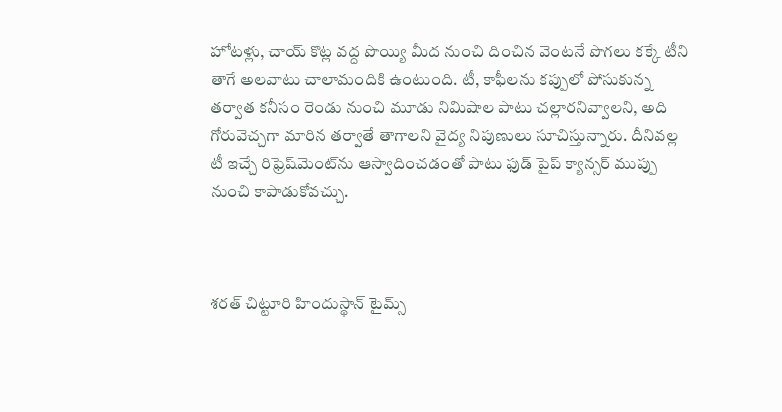హోటళ్లు, చాయ్ కొట్ల వద్ద పొయ్యి మీద నుంచి దించిన వెంటనే పొగలు కక్కే టీని తాగే అలవాటు చాలామందికి ఉంటుంది. టీ, కాఫీలను కప్పులో పోసుకున్న తర్వాత కనీసం రెండు నుంచి మూడు నిమిషాల పాటు చల్లారనివ్వాలని, అది గోరువెచ్చగా మారిన తర్వాతే తాగాలని వైద్య నిపుణులు సూచిస్తున్నారు. దీనివల్ల టీ ఇచ్చే రిఫ్రెష్‌మెంట్‌ను ఆస్వాదించడంతో పాటు ఫుడ్ పైప్ క్యాన్సర్ ముప్పు నుంచి కాపాడుకోవచ్చు.



శరత్ చిట్టూరి హిందుస్థాన్ టైమ్స్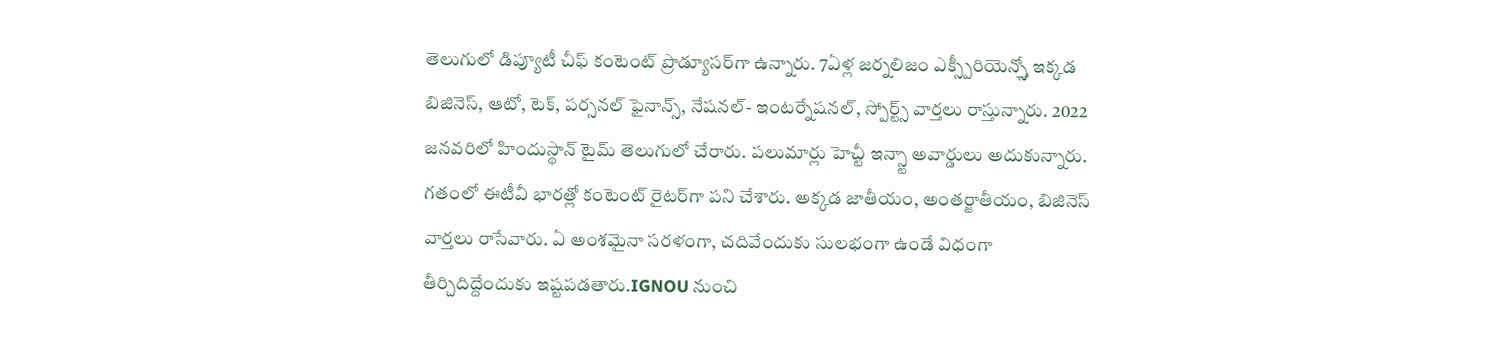తెలుగులో డిప్యూటీ చీఫ్ కంటెంట్ ప్రొడ్యూసర్‌గా ఉన్నారు. 7ఏళ్ల జర్నలిజం ఎక్స్పీరియెన్స్తో ఇక్కడ బిజినెస్, ఆటో, టెక్, పర్సనల్ ఫైనాన్స్, నేషనల్- ఇంటర్నేషనల్, స్పోర్ట్స్ వార్తలు రాస్తున్నారు. 2022 జనవరిలో హిందుస్థాన్ టైమ్ తెలుగులో చేరారు. పలుమార్లు హెచ్టీ ఇన్స్టా అవార్డులు అదుకున్నారు. గతంలో ఈటీవీ భారత్లో కంటెంట్ రైటర్‌గా పని చేశారు. అక్కడ జాతీయం, అంతర్జాతీయం, బిజినెస్ వార్తలు రాసేవారు. ఏ అంశమైనా సరళంగా, చదివేందుకు సులభంగా ఉండే విధంగా తీర్చిదిద్దేందుకు ఇష్టపడతారు.IGNOU నుంచి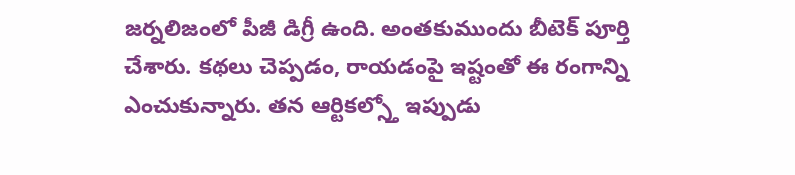జర్నలిజంలో పీజీ డిగ్రీ ఉంది. అంతకుముందు బీటెక్ పూర్తి చేశారు. కథలు చెప్పడం, రాయడంపై ఇష్టంతో ఈ రంగాన్ని ఎంచుకున్నారు. తన ఆర్టికల్స్తో ఇప్పుడు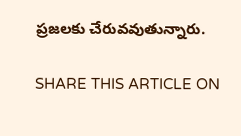ప్రజలకు చేరువవుతున్నారు.

SHARE THIS ARTICLE ON